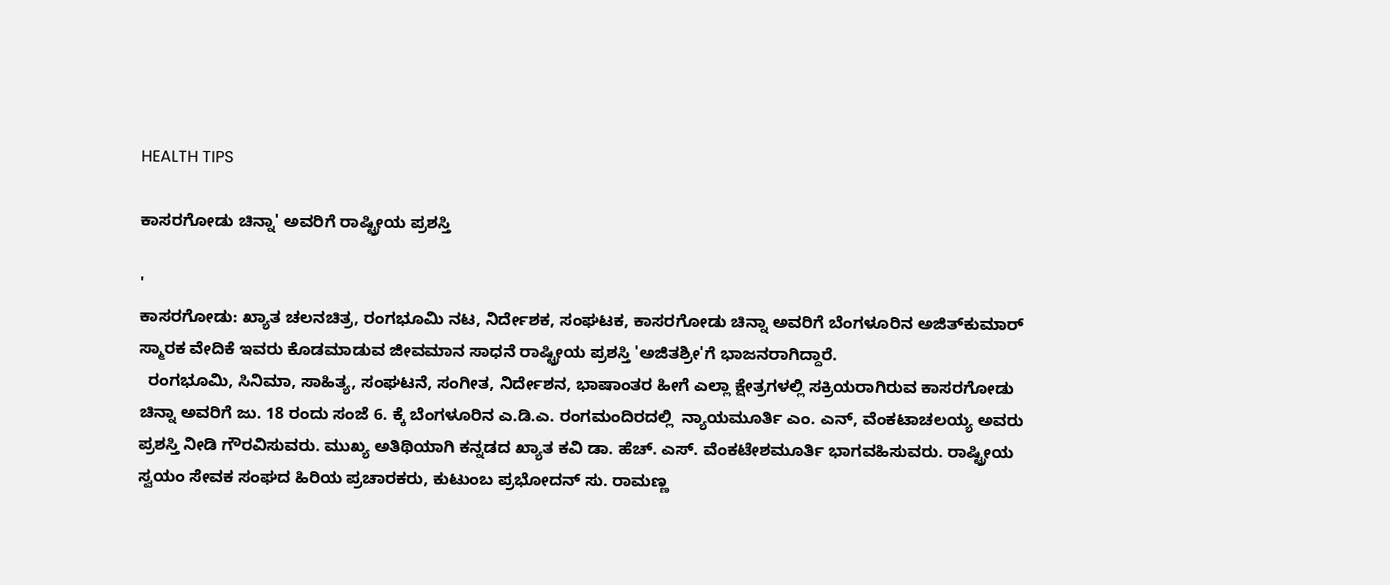HEALTH TIPS

ಕಾಸರಗೋಡು ಚಿನ್ನಾ' ಅವರಿಗೆ ರಾಷ್ಟ್ರೀಯ ಪ್ರಶಸ್ತಿ

'
ಕಾಸರಗೋಡು: ಖ್ಯಾತ ಚಲನಚಿತ್ರ, ರಂಗಭೂಮಿ ನಟ, ನಿರ್ದೇಶಕ, ಸಂಘಟಕ, ಕಾಸರಗೋಡು ಚಿನ್ನಾ ಅವರಿಗೆ ಬೆಂಗಳೂರಿನ ಅಜಿತ್‍ಕುಮಾರ್ ಸ್ಮಾರಕ ವೇದಿಕೆ ಇವರು ಕೊಡಮಾಡುವ ಜೀವಮಾನ ಸಾಧನೆ ರಾಷ್ಟ್ರೀಯ ಪ್ರಶಸ್ತಿ 'ಅಜಿತಶ್ರೀ'ಗೆ ಭಾಜನರಾಗಿದ್ದಾರೆ.
  ರಂಗಭೂಮಿ, ಸಿನಿಮಾ, ಸಾಹಿತ್ಯ, ಸಂಘಟನೆ, ಸಂಗೀತ, ನಿರ್ದೇಶನ, ಭಾಷಾಂತರ ಹೀಗೆ ಎಲ್ಲಾ ಕ್ಷೇತ್ರಗಳಲ್ಲಿ ಸಕ್ರಿಯರಾಗಿರುವ ಕಾಸರಗೋಡು ಚಿನ್ನಾ ಅವರಿಗೆ ಜು. 18 ರಂದು ಸಂಜೆ 6. ಕ್ಕೆ ಬೆಂಗಳೂರಿನ ಎ.ಡಿ.ಎ. ರಂಗಮಂದಿರದಲ್ಲಿ  ನ್ಯಾಯಮೂರ್ತಿ ಎಂ. ಎನ್, ವೆಂಕಟಾಚಲಯ್ಯ ಅವರು ಪ್ರಶಸ್ತಿ ನೀಡಿ ಗೌರವಿಸುವರು. ಮುಖ್ಯ ಅತಿಥಿಯಾಗಿ ಕನ್ನಡದ ಖ್ಯಾತ ಕವಿ ಡಾ. ಹೆಚ್. ಎಸ್. ವೆಂಕಟೇಶಮೂರ್ತಿ ಭಾಗವಹಿಸುವರು. ರಾಷ್ಟ್ರೀಯ ಸ್ವಯಂ ಸೇವಕ ಸಂಘದ ಹಿರಿಯ ಪ್ರಚಾರಕರು, ಕುಟುಂಬ ಪ್ರಭೋದನ್ ಸು. ರಾಮಣ್ಣ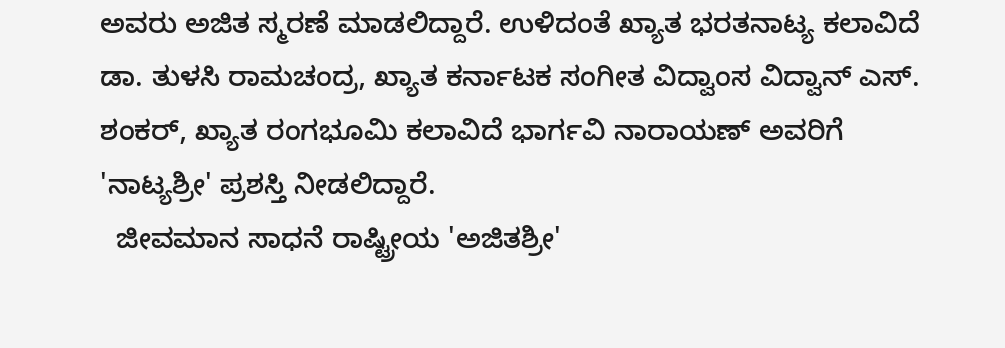ಅವರು ಅಜಿತ ಸ್ಮರಣೆ ಮಾಡಲಿದ್ದಾರೆ. ಉಳಿದಂತೆ ಖ್ಯಾತ ಭರತನಾಟ್ಯ ಕಲಾವಿದೆ ಡಾ. ತುಳಸಿ ರಾಮಚಂದ್ರ, ಖ್ಯಾತ ಕರ್ನಾಟಕ ಸಂಗೀತ ವಿದ್ವಾಂಸ ವಿದ್ವಾನ್ ಎಸ್. ಶಂಕರ್, ಖ್ಯಾತ ರಂಗಭೂಮಿ ಕಲಾವಿದೆ ಭಾರ್ಗವಿ ನಾರಾಯಣ್ ಅವರಿಗೆ 'ನಾಟ್ಯಶ್ರೀ' ಪ್ರಶಸ್ತಿ ನೀಡಲಿದ್ದಾರೆ.
  ಜೀವಮಾನ ಸಾಧನೆ ರಾಷ್ಟ್ರೀಯ 'ಅಜಿತಶ್ರೀ'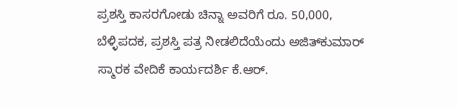ಪ್ರಶಸ್ತಿ ಕಾಸರಗೋಡು ಚಿನ್ನಾ ಅವರಿಗೆ ರೂ. 50,000,  ಬೆಳ್ಳಿಪದಕ, ಪ್ರಶಸ್ತಿ ಪತ್ರ ನೀಡಲಿದೆಯೆಂದು ಅಜಿತ್‍ಕುಮಾರ್ ಸ್ಮಾರಕ ವೇದಿಕೆ ಕಾರ್ಯದರ್ಶಿ ಕೆ.ಆರ್.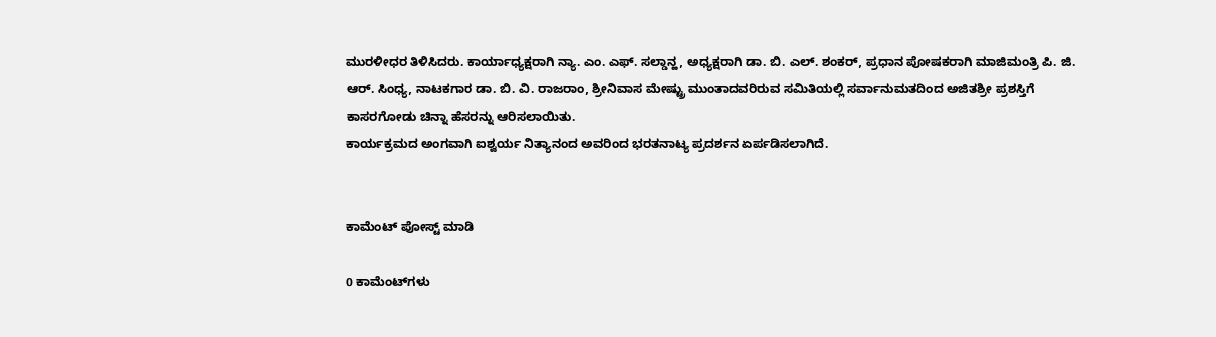ಮುರಳೀಧರ ತಿಳಿಸಿದರು. ಕಾರ್ಯಾಧ್ಯಕ್ಷರಾಗಿ ನ್ಯಾ. ಎಂ. ಎಫ್. ಸಲ್ಡಾನ್ಹ, ಅಧ್ಯಕ್ಷರಾಗಿ ಡಾ. ಬಿ. ಎಲ್. ಶಂಕರ್, ಪ್ರಧಾನ ಪೋಷಕರಾಗಿ ಮಾಜಿಮಂತ್ರಿ ಪಿ. ಜಿ. ಆರ್. ಸಿಂಧ್ಯ, ನಾಟಕಗಾರ ಡಾ. ಬಿ. ವಿ. ರಾಜರಾಂ, ಶ್ರೀನಿವಾಸ ಮೇಷ್ಟ್ರು ಮುಂತಾದವರಿರುವ ಸಮಿತಿಯಲ್ಲಿ ಸರ್ವಾನುಮತದಿಂದ ಅಜಿತಶ್ರೀ ಪ್ರಶಸ್ತಿಗೆ ಕಾಸರಗೋಡು ಚಿನ್ನಾ ಹೆಸರನ್ನು ಆರಿಸಲಾಯಿತು.
ಕಾರ್ಯಕ್ರಮದ ಅಂಗವಾಗಿ ಐಶ್ವರ್ಯ ನಿತ್ಯಾನಂದ ಅವರಿಂದ ಭರತನಾಟ್ಯ ಪ್ರದರ್ಶನ ಏರ್ಪಡಿಸಲಾಗಿದೆ.


ಕಾಮೆಂಟ್‌‌ ಪೋಸ್ಟ್‌ ಮಾಡಿ

0 ಕಾಮೆಂಟ್‌ಗಳು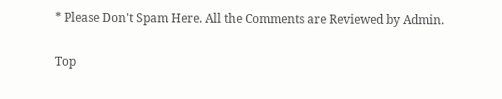* Please Don't Spam Here. All the Comments are Reviewed by Admin.

Top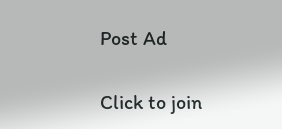Post Ad

Click to join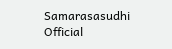Samarasasudhi Official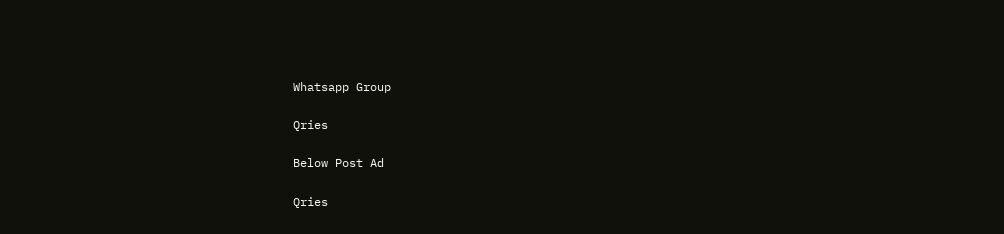Whatsapp Group

Qries

Below Post Ad

Qries